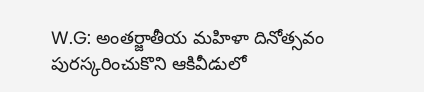W.G: అంతర్జాతీయ మహిళా దినోత్సవం పురస్కరించుకొని ఆకివీడులో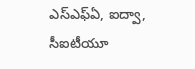ఎస్ఎఫ్ఏ, ఐద్వా, సీఐటీయూ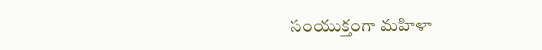సంయుక్తంగా మహిళా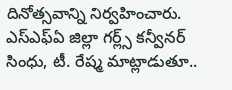దినోత్సవాన్ని నిర్వహించారు. ఎస్ఎఫ్ఏ జిల్లా గర్ల్స్ కన్వీనర్ సింధు, టీ. రేష్మ మాట్లాడుతూ..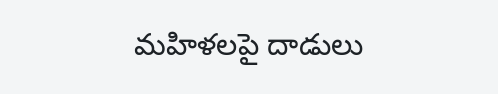మహిళలపై దాడులు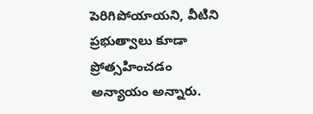పెరిగిపోయాయని, వీటిని ప్రభుత్వాలు కూడా ప్రోత్సహించడం అన్యాయం అన్నారు.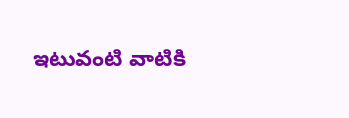ఇటువంటి వాటికి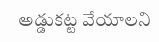అడ్డుకట్ట వేయాలని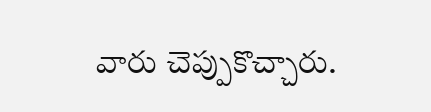వారు చెప్పుకొచ్చారు.